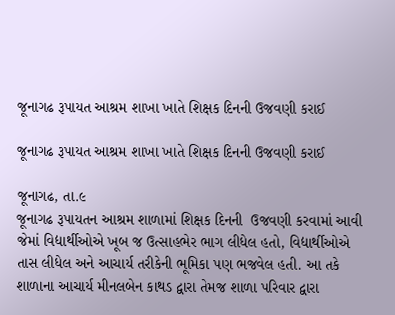જૂનાગઢ રૂપાયત આશ્રમ શાખા ખાતે શિક્ષક દિનની ઉજવણી કરાઈ

જૂનાગઢ રૂપાયત આશ્રમ શાખા ખાતે શિક્ષક દિનની ઉજવણી કરાઈ

જૂનાગઢ, તા.૯
જૂનાગઢ રૂપાયતન આશ્રમ શાળામાં શિક્ષક દિનની  ઉજવણી કરવામાં આવી જેમાં વિદ્યાર્થીઓએ ખૂબ જ ઉત્સાહભેર ભાગ લીધેલ હતો, વિદ્યાર્થીઓએ તાસ લીધેલ અને આચાર્ય તરીકેની ભૂમિકા પણ ભજવેલ હતી. આ તકે શાળાના આચાર્ય મીનલબેન કાથડ દ્વારા તેમજ શાળા પરિવાર દ્વારા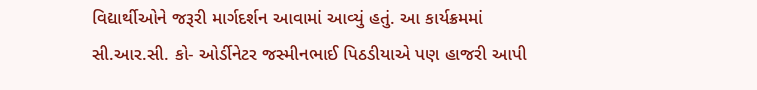વિદ્યાર્થીઓને જરૂરી માર્ગદર્શન આવામાં આવ્યું હતું. આ કાર્યક્રમમાં  સી.આર.સી. કો- ઓર્ડીનેટર જસ્મીનભાઈ પિઠડીયાએ પણ હાજરી આપી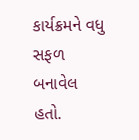કાર્યક્રમને વધુ સફળ બનાવેલ હતો.